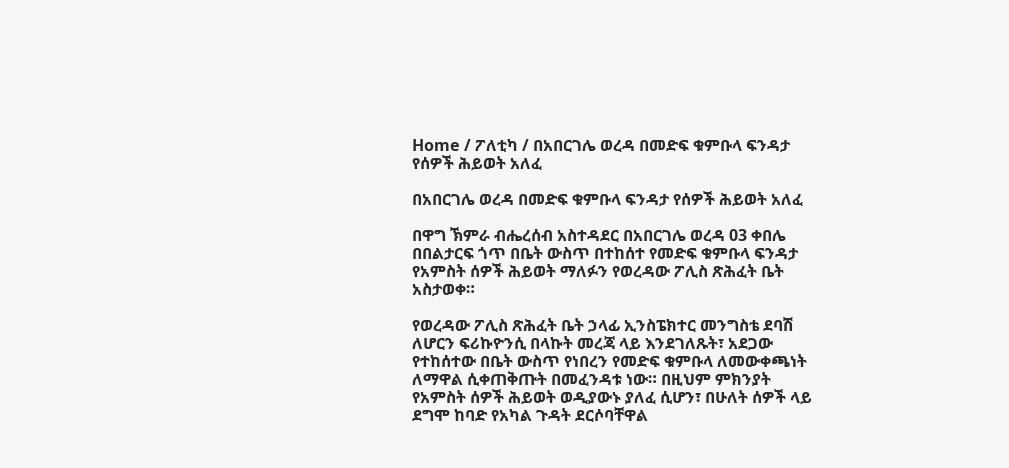Home / ፖለቲካ / በአበርገሌ ወረዳ በመድፍ ቁምቡላ ፍንዳታ የሰዎች ሕይወት አለፈ

በአበርገሌ ወረዳ በመድፍ ቁምቡላ ፍንዳታ የሰዎች ሕይወት አለፈ

በዋግ ኽምራ ብሔረሰብ አስተዳደር በአበርገሌ ወረዳ 03 ቀበሌ በበልታርፍ ጎጥ በቤት ውስጥ በተከሰተ የመድፍ ቁምቡላ ፍንዳታ የአምስት ሰዎች ሕይወት ማለፉን የወረዳው ፖሊስ ጽሕፈት ቤት አስታወቀ።

የወረዳው ፖሊስ ጽሕፈት ቤት ኃላፊ ኢንስፔክተር መንግስቴ ደባሽ ለሆርን ፍሪኩዮንሲ በላኩት መረጃ ላይ እንደገለጹት፣ አደጋው የተከሰተው በቤት ውስጥ የነበረን የመድፍ ቁምቡላ ለመውቀጫነት ለማዋል ሲቀጠቅጡት በመፈንዳቱ ነው። በዚህም ምክንያት የአምስት ሰዎች ሕይወት ወዲያውኑ ያለፈ ሲሆን፣ በሁለት ሰዎች ላይ ደግሞ ከባድ የአካል ጉዳት ደርሶባቸዋል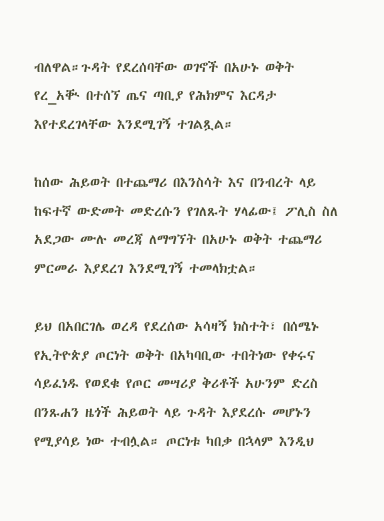ብለዋል።ጉዳት የደረሰባቸው ወገኖች በአሁኑ ወቅት የረ_አቚ በተሰኘ ጤና ጣቢያ የሕክምና እርዳታ እየተደረገላቸው እንደሚገኝ ተገልጿል።

ከሰው ሕይወት በተጨማሪ በእንስሳት እና በንብረት ላይ ከፍተኛ ውድመት መድረሱን የገለጹት ሃላፊው፤ ፖሊስ ስለ አደጋው ሙሉ መረጃ ለማግኘት በአሁኑ ወቅት ተጨማሪ ምርመራ እያደረገ እንደሚገኝ ተመላክቷል።

ይህ በአበርገሌ ወረዳ የደረሰው አሳዛኝ ክስተት፣ በሰሜኑ የኢትዮጵያ ጦርነት ወቅት በአካባቢው ተበትነው የቀሩና ሳይፈነዱ የወደቁ የጦር መሣሪያ ቅሪቶች አሁንም ድረስ በንጹሐን ዜጎች ሕይወት ላይ ጉዳት እያደረሱ መሆኑን የሚያሳይ ነው ተብሏል። ጦርነቱ ካበቃ በኋላም እንዲህ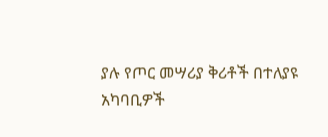ያሉ የጦር መሣሪያ ቅሪቶች በተለያዩ አካባቢዎች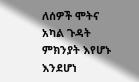ለሰዎች ሞትና አካል ጉዳት ምክንያት እየሆኑ እንደሆነ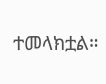ተመላክቷል።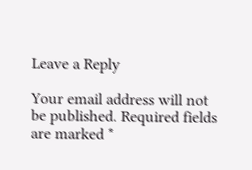Leave a Reply

Your email address will not be published. Required fields are marked *